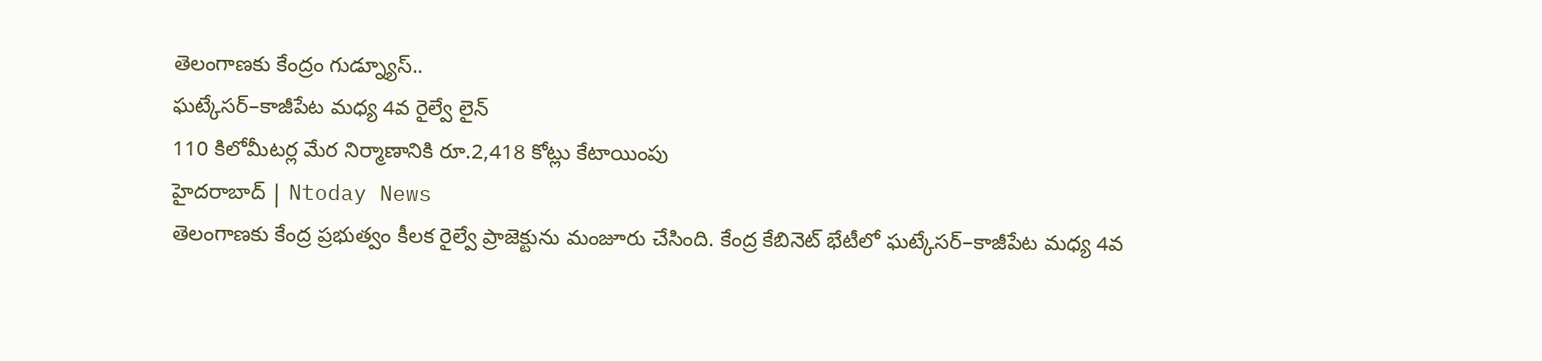తెలంగాణకు కేంద్రం గుడ్న్యూస్..
ఘట్కేసర్–కాజీపేట మధ్య 4వ రైల్వే లైన్
110 కిలోమీటర్ల మేర నిర్మాణానికి రూ.2,418 కోట్లు కేటాయింపు
హైదరాబాద్ | Ntoday News
తెలంగాణకు కేంద్ర ప్రభుత్వం కీలక రైల్వే ప్రాజెక్టును మంజూరు చేసింది. కేంద్ర కేబినెట్ భేటీలో ఘట్కేసర్–కాజీపేట మధ్య 4వ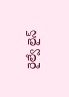రైల్వే లైన్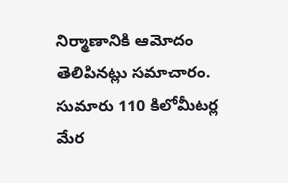నిర్మాణానికి ఆమోదం తెలిపినట్లు సమాచారం. సుమారు 110 కిలోమీటర్ల మేర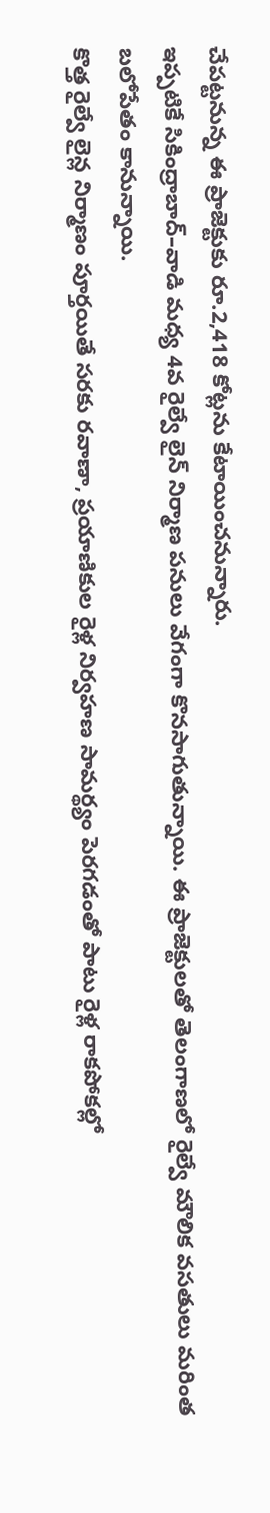చేపట్టనున్న ఈ ప్రాజెక్టుకు రూ.2,418 కోట్లను కేటాయించనున్నారు.
ఇప్పటికే సికింద్రాబాద్–వాడి మధ్య 4వ రైల్వే లైన్ నిర్మాణ పనులు వేగంగా కొనసాగుతున్నాయి. ఈ ప్రాజెక్టులతో తెలంగాణలో రైల్వే మౌలిక వసతులు మరింత బలోపేతం కానున్నాయి.
కొత్త రైల్వే లైన్ల నిర్మాణం పూర్తయితే సరకు రవాణా, ప్రయాణికుల రైళ్ల నిర్వహణ సామర్థ్యం పెరగడంతో పాటు రైళ్ల రాకపోకల్లో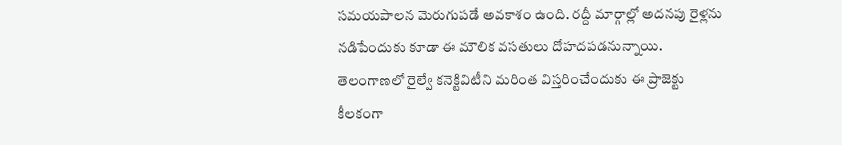సమయపాలన మెరుగుపడే అవకాశం ఉంది. రద్దీ మార్గాల్లో అదనపు రైళ్లను నడిపేందుకు కూడా ఈ మౌలిక వసతులు దోహదపడనున్నాయి.
తెలంగాణలో రైల్వే కనెక్టివిటీని మరింత విస్తరించేందుకు ఈ ప్రాజెక్టు కీలకంగా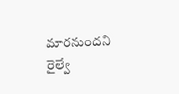మారనుందని రైల్వే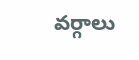వర్గాలు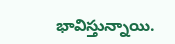భావిస్తున్నాయి.